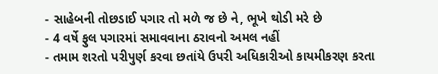- સાહેબની તોછડાઈ પગાર તો મળે જ છે ને, ભૂખે થોડી મરે છે
- 4 વર્ષે ફુલ પગારમાં સમાવવાના ઠરાવનો અમલ નહીં
- તમામ શરતો પરીપુર્ણ કરવા છતાંયે ઉપરી અધિકારીઓ કાયમીકરણ કરતા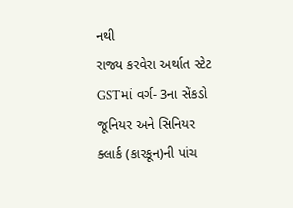નથી
રાજ્ય કરવેરા અર્થાત સ્ટેટ GSTમાં વર્ગ- 3ના સેંકડો જૂનિયર અને સિનિયર ક્લાર્ક (કારકૂન)ની પાંચ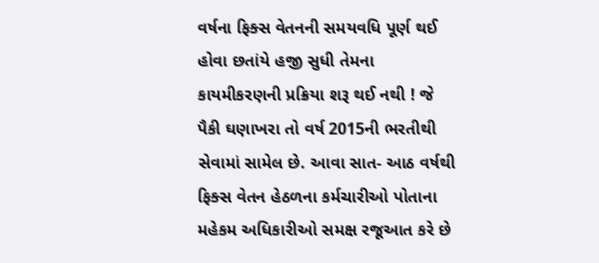વર્ષના ફિક્સ વેતનની સમયવધિ પૂર્ણ થઈ હોવા છતાંયે હજી સુધી તેમના કાયમીકરણની પ્રક્રિયા શરૂ થઈ નથી ! જે પૈકી ઘણાખરા તો વર્ષ 2015ની ભરતીથી સેવામાં સામેલ છે. આવા સાત- આઠ વર્ષથી ફિક્સ વેતન હેઠળના કર્મચારીઓ પોતાના મહેકમ અધિકારીઓ સમક્ષ રજૂઆત કરે છે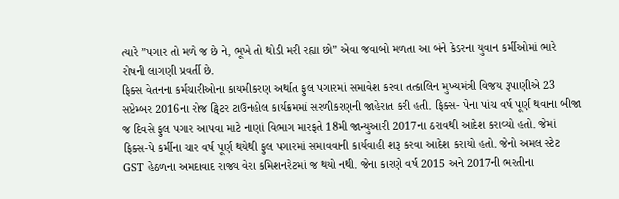ત્યારે ”પગાર તો મળે જ છે ને, ભૂખે તો થોડી મરી રહ્યા છો” એવા જવાબો મળતા આ બંને કેડરના યુવાન કર્મીઓમાં ભારે રોષની લાગણી પ્રવર્તી છે.
ફિક્સ વેતનના કર્મચારીઓના કાયમીકરણ અર્થાત ફુલ પગારમાં સમાવેશ કરવા તત્કાલિન મુખ્યમંત્રી વિજય રૂપાણીએ 23 સપ્ટેમ્બર 2016ના રોજ ટ્વિટર ટાઉનહોલ કાર્યક્રમમાં સરળીકરણની જાહેરાત કરી હતી. ફિક્સ- પેના પાંચ વર્ષ પૂર્ણ થવાના બીજા જ દિવસે ફુલ પગાર આપવા માટે નાણાં વિભાગ મારફતે 18મી જાન્યુઆરી 2017ના ઠરાવથી આદેશ કરાવ્યો હતો. જેમાં ફિક્સ-પે કર્મીના ચાર વર્ષ પૂર્ણ થયેથી ફુલ પગારમાં સમાવવાની કાર્યવાહી શરૂ કરવા આદેશ કરાયો હતો. જેનો અમલ સ્ટેટ GST હેઠળના અમદાવાદ રાજ્ય વેરા કમિશનરેટમાં જ થયો નથી. જેના કારણે વર્ષ 2015 અને 2017ની ભરતીના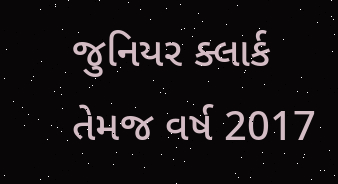જુનિયર ક્લાર્ક તેમજ વર્ષ 2017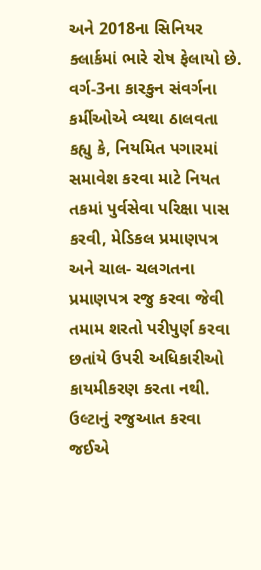અને 2018ના સિનિયર ક્લાર્કમાં ભારે રોષ ફેલાયો છે. વર્ગ-3ના કારકુન સંવર્ગના કર્મીઓએ વ્યથા ઠાલવતા કહ્યુ કે, નિયમિત પગારમાં સમાવેશ કરવા માટે નિયત તકમાં પુર્વસેવા પરિક્ષા પાસ કરવી, મેડિકલ પ્રમાણપત્ર અને ચાલ- ચલગતના પ્રમાણપત્ર રજુ કરવા જેવી તમામ શરતો પરીપુર્ણ કરવા છતાંયે ઉપરી અધિકારીઓ કાયમીકરણ કરતા નથી. ઉલ્ટાનું રજુઆત કરવા જઈએ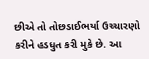છીએ તો તોછડાઈભર્યા ઉચ્ચારણો કરીને હડધુત કરી મુકે છે. આ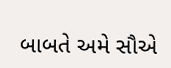બાબતે અમે સૌએ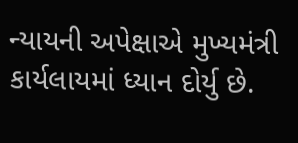ન્યાયની અપેક્ષાએ મુખ્યમંત્રી કાર્યલાયમાં ધ્યાન દોર્યુ છે.